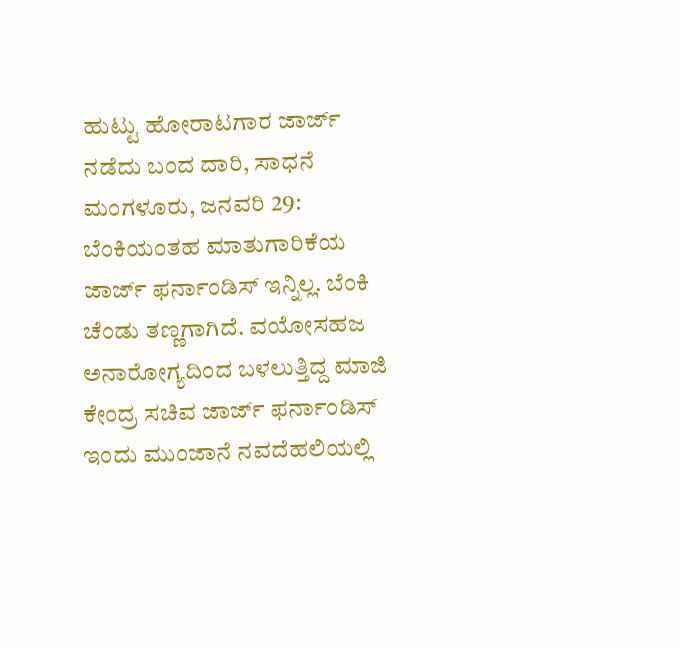ಹುಟ್ಟು ಹೋರಾಟಗಾರ ಜಾರ್ಜ್ ನಡೆದು ಬಂದ ದಾರಿ, ಸಾಧನೆ
ಮಂಗಳೂರು, ಜನವರಿ 29: ಬೆಂಕಿಯಂತಹ ಮಾತುಗಾರಿಕೆಯ ಜಾರ್ಜ್ ಫರ್ನಾಂಡಿಸ್ ಇನ್ನಿಲ್ಲ. ಬೆಂಕಿ ಚೆಂಡು ತಣ್ಣಗಾಗಿದೆ. ವಯೋಸಹಜ ಅನಾರೋಗ್ಯದಿಂದ ಬಳಲುತ್ತಿದ್ದ ಮಾಜಿ ಕೇಂದ್ರ ಸಚಿವ ಜಾರ್ಜ್ ಫರ್ನಾಂಡಿಸ್ ಇಂದು ಮುಂಜಾನೆ ನವದೆಹಲಿಯಲ್ಲಿ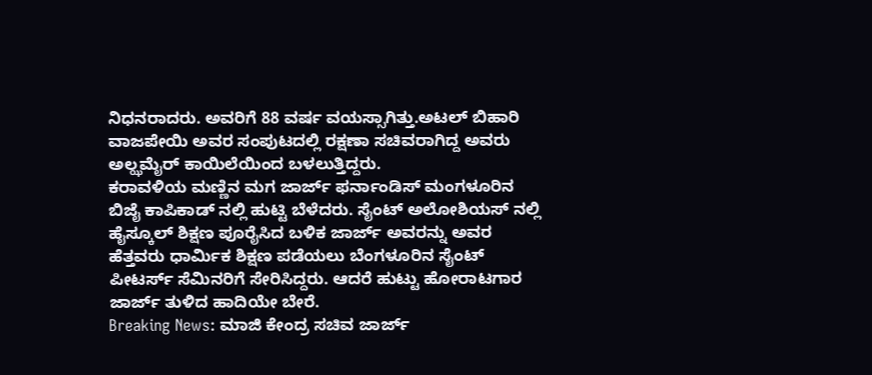ನಿಧನರಾದರು. ಅವರಿಗೆ 88 ವರ್ಷ ವಯಸ್ಸಾಗಿತ್ತು.ಅಟಲ್ ಬಿಹಾರಿ ವಾಜಪೇಯಿ ಅವರ ಸಂಪುಟದಲ್ಲಿ ರಕ್ಷಣಾ ಸಚಿವರಾಗಿದ್ದ ಅವರು ಅಲ್ಝಮೈರ್ ಕಾಯಿಲೆಯಿಂದ ಬಳಲುತ್ತಿದ್ದರು.
ಕರಾವಳಿಯ ಮಣ್ಣಿನ ಮಗ ಜಾರ್ಜ್ ಫರ್ನಾಂಡಿಸ್ ಮಂಗಳೂರಿನ ಬಿಜೈ ಕಾಪಿಕಾಡ್ ನಲ್ಲಿ ಹುಟ್ಟಿ ಬೆಳೆದರು. ಸೈಂಟ್ ಅಲೋಶಿಯಸ್ ನಲ್ಲಿ ಹೈಸ್ಕೂಲ್ ಶಿಕ್ಷಣ ಪೂರೈಸಿದ ಬಳಿಕ ಜಾರ್ಜ್ ಅವರನ್ನು ಅವರ ಹೆತ್ತವರು ಧಾರ್ಮಿಕ ಶಿಕ್ಷಣ ಪಡೆಯಲು ಬೆಂಗಳೂರಿನ ಸೈಂಟ್ ಪೀಟರ್ಸ್ ಸೆಮಿನರಿಗೆ ಸೇರಿಸಿದ್ದರು. ಆದರೆ ಹುಟ್ಟು ಹೋರಾಟಗಾರ ಜಾರ್ಜ್ ತುಳಿದ ಹಾದಿಯೇ ಬೇರೆ.
Breaking News: ಮಾಜಿ ಕೇಂದ್ರ ಸಚಿವ ಜಾರ್ಜ್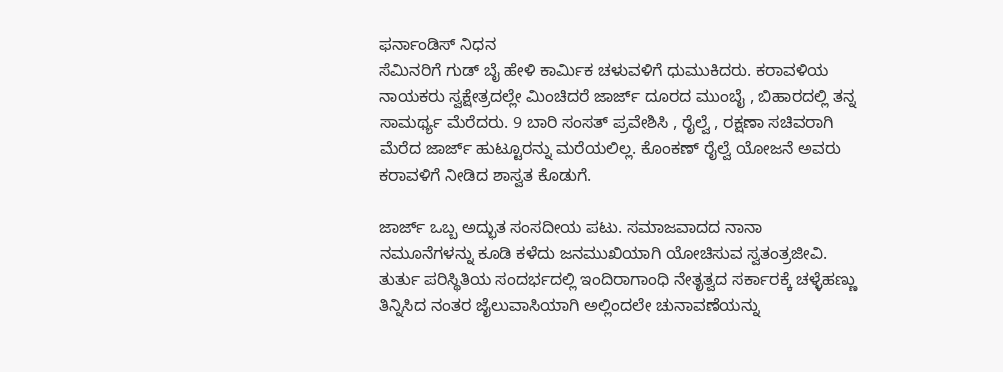ಫರ್ನಾಂಡಿಸ್ ನಿಧನ
ಸೆಮಿನರಿಗೆ ಗುಡ್ ಬೈ ಹೇಳಿ ಕಾರ್ಮಿಕ ಚಳುವಳಿಗೆ ಧುಮುಕಿದರು. ಕರಾವಳಿಯ ನಾಯಕರು ಸ್ವಕ್ಷೇತ್ರದಲ್ಲೇ ಮಿಂಚಿದರೆ ಜಾರ್ಜ್ ದೂರದ ಮುಂಬೈ , ಬಿಹಾರದಲ್ಲಿ ತನ್ನ ಸಾಮರ್ಥ್ಯ ಮೆರೆದರು. 9 ಬಾರಿ ಸಂಸತ್ ಪ್ರವೇಶಿಸಿ , ರೈಲ್ವೆ , ರಕ್ಷಣಾ ಸಚಿವರಾಗಿ ಮೆರೆದ ಜಾರ್ಜ್ ಹುಟ್ಟೂರನ್ನು ಮರೆಯಲಿಲ್ಲ. ಕೊಂಕಣ್ ರೈಲ್ವೆ ಯೋಜನೆ ಅವರು ಕರಾವಳಿಗೆ ನೀಡಿದ ಶಾಸ್ವತ ಕೊಡುಗೆ.

ಜಾರ್ಜ್ ಒಬ್ಬ ಅದ್ಭುತ ಸಂಸದೀಯ ಪಟು. ಸಮಾಜವಾದದ ನಾನಾ ನಮೂನೆಗಳನ್ನು ಕೂಡಿ ಕಳೆದು ಜನಮುಖಿಯಾಗಿ ಯೋಚಿಸುವ ಸ್ವತಂತ್ರಜೀವಿ. ತುರ್ತು ಪರಿಸ್ಥಿತಿಯ ಸಂದರ್ಭದಲ್ಲಿ ಇಂದಿರಾಗಾಂಧಿ ನೇತೃತ್ವದ ಸರ್ಕಾರಕ್ಕೆ ಚಳ್ಳೆಹಣ್ಣು ತಿನ್ನಿಸಿದ ನಂತರ ಜೈಲುವಾಸಿಯಾಗಿ ಅಲ್ಲಿಂದಲೇ ಚುನಾವಣೆಯನ್ನು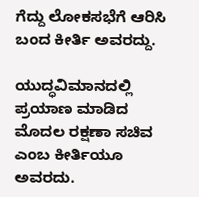ಗೆದ್ದು ಲೋಕಸಭೆಗೆ ಆರಿಸಿ ಬಂದ ಕೀರ್ತಿ ಅವರದ್ದು.

ಯುದ್ಧವಿಮಾನದಲ್ಲಿ ಪ್ರಯಾಣ ಮಾಡಿದ ಮೊದಲ ರಕ್ಷಣಾ ಸಚಿವ ಎಂಬ ಕೀರ್ತಿಯೂ ಅವರದು.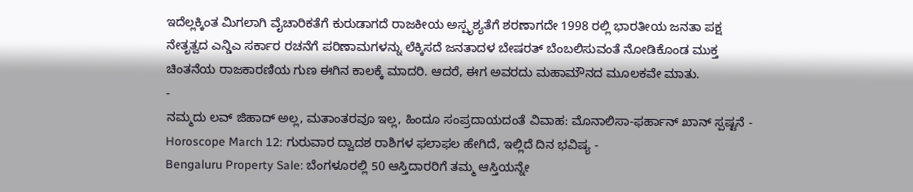ಇದೆಲ್ಲಕ್ಕಿಂತ ಮಿಗಲಾಗಿ ವೈಚಾರಿಕತೆಗೆ ಕುರುಡಾಗದೆ ರಾಜಕೀಯ ಅಸ್ಪೃಶ್ಯತೆಗೆ ಶರಣಾಗದೇ 1998 ರಲ್ಲಿ ಭಾರತೀಯ ಜನತಾ ಪಕ್ಷ ನೇತೃತ್ವದ ಎನ್ಡಿಎ ಸರ್ಕಾರ ರಚನೆಗೆ ಪರಿಣಾಮಗಳನ್ನು ಲೆಕ್ಕಿಸದೆ ಜನತಾದಳ ಬೇಷರತ್ ಬೆಂಬಲಿಸುವಂತೆ ನೋಡಿಕೊಂಡ ಮುಕ್ತ ಚಿಂತನೆಯ ರಾಜಕಾರಣಿಯ ಗುಣ ಈಗಿನ ಕಾಲಕ್ಕೆ ಮಾದರಿ. ಆದರೆ, ಈಗ ಅವರದು ಮಹಾಮೌನದ ಮೂಲಕವೇ ಮಾತು.
-
ನಮ್ಮದು ಲವ್ ಜಿಹಾದ್ ಅಲ್ಲ, ಮತಾಂತರವೂ ಇಲ್ಲ, ಹಿಂದೂ ಸಂಪ್ರದಾಯದಂತೆ ವಿವಾಹ: ಮೊನಾಲಿಸಾ-ಫರ್ಹಾನ್ ಖಾನ್ ಸ್ಪಷ್ಟನೆ -
Horoscope March 12: ಗುರುವಾರ ದ್ವಾದಶ ರಾಶಿಗಳ ಫಲಾಫಲ ಹೇಗಿದೆ, ಇಲ್ಲಿದೆ ದಿನ ಭವಿಷ್ಯ -
Bengaluru Property Sale: ಬೆಂಗಳೂರಲ್ಲಿ 50 ಆಸ್ತಿದಾರರಿಗೆ ತಮ್ಮ ಆಸ್ತಿಯನ್ನೇ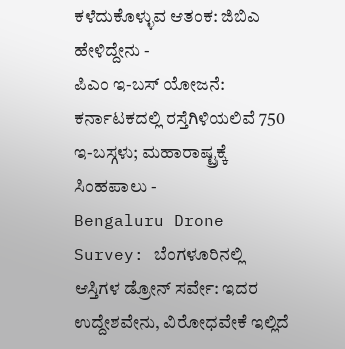ಕಳೆದುಕೊಳ್ಳುವ ಆತಂಕ: ಜಿಬಿಎ ಹೇಳಿದ್ದೇನು -
ಪಿಎಂ ಇ-ಬಸ್ ಯೋಜನೆ: ಕರ್ನಾಟಕದಲ್ಲಿ ರಸ್ತೆಗಿಳಿಯಲಿವೆ 750 ಇ-ಬಸ್ಗಳು; ಮಹಾರಾಷ್ಟ್ರಕ್ಕೆ ಸಿಂಹಪಾಲು -
Bengaluru Drone Survey: ಬೆಂಗಳೂರಿನಲ್ಲಿ ಆಸ್ತಿಗಳ ಡ್ರೋನ್ ಸರ್ವೇ: ಇದರ ಉದ್ದೇಶವೇನು, ವಿರೋಧವೇಕೆ ಇಲ್ಲಿದೆ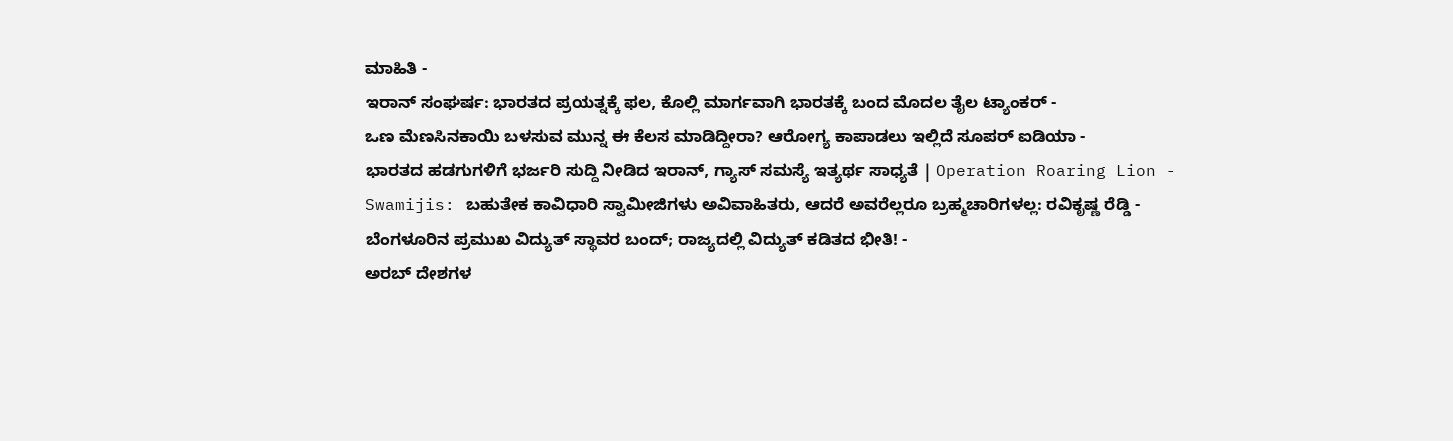ಮಾಹಿತಿ -
ಇರಾನ್ ಸಂಘರ್ಷ: ಭಾರತದ ಪ್ರಯತ್ನಕ್ಕೆ ಫಲ, ಕೊಲ್ಲಿ ಮಾರ್ಗವಾಗಿ ಭಾರತಕ್ಕೆ ಬಂದ ಮೊದಲ ತೈಲ ಟ್ಯಾಂಕರ್ -
ಒಣ ಮೆಣಸಿನಕಾಯಿ ಬಳಸುವ ಮುನ್ನ ಈ ಕೆಲಸ ಮಾಡಿದ್ದೀರಾ? ಆರೋಗ್ಯ ಕಾಪಾಡಲು ಇಲ್ಲಿದೆ ಸೂಪರ್ ಐಡಿಯಾ -
ಭಾರತದ ಹಡಗುಗಳಿಗೆ ಭರ್ಜರಿ ಸುದ್ದಿ ನೀಡಿದ ಇರಾನ್, ಗ್ಯಾಸ್ ಸಮಸ್ಯೆ ಇತ್ಯರ್ಥ ಸಾಧ್ಯತೆ | Operation Roaring Lion -
Swamijis: ಬಹುತೇಕ ಕಾವಿಧಾರಿ ಸ್ವಾಮೀಜಿಗಳು ಅವಿವಾಹಿತರು, ಆದರೆ ಅವರೆಲ್ಲರೂ ಬ್ರಹ್ಮಚಾರಿಗಳಲ್ಲ: ರವಿಕೃಷ್ಣ ರೆಡ್ಡಿ -
ಬೆಂಗಳೂರಿನ ಪ್ರಮುಖ ವಿದ್ಯುತ್ ಸ್ಥಾವರ ಬಂದ್; ರಾಜ್ಯದಲ್ಲಿ ವಿದ್ಯುತ್ ಕಡಿತದ ಭೀತಿ! -
ಅರಬ್ ದೇಶಗಳ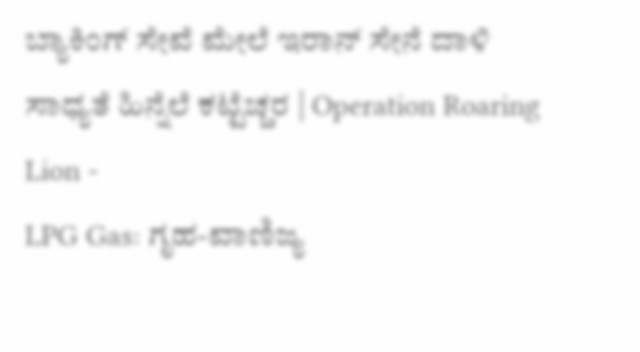ಬ್ಯಾಕಿಂಗ್ ಸೇವೆ ಮೇಲೆ ಇರಾನ್ ಸೇನೆ ದಾಳಿ ಸಾಧ್ಯತೆ ಹಿನ್ನೆಲೆ ಕಟ್ಟೆಚ್ಚರ | Operation Roaring Lion -
LPG Gas: ಗೃಹ-ವಾಣಿಜ್ಯ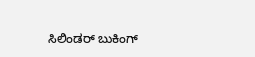ಸಿಲಿಂಡರ್ ಬುಕಿಂಗ್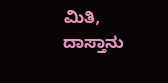ಮಿತಿ, ದಾಸ್ತಾನು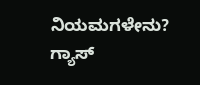ನಿಯಮಗಳೇನು? ಗ್ಯಾಸ್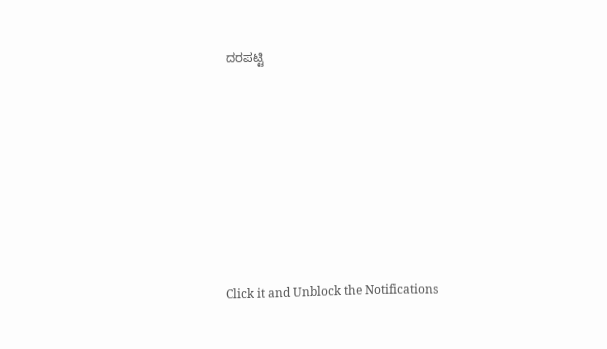ದರಪಟ್ಟಿ












Click it and Unblock the Notifications